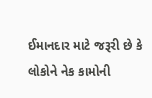ઈમાનદાર માટે જરૂરી છે કે લોકોને નેક કામોની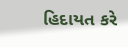હિદાયત કરે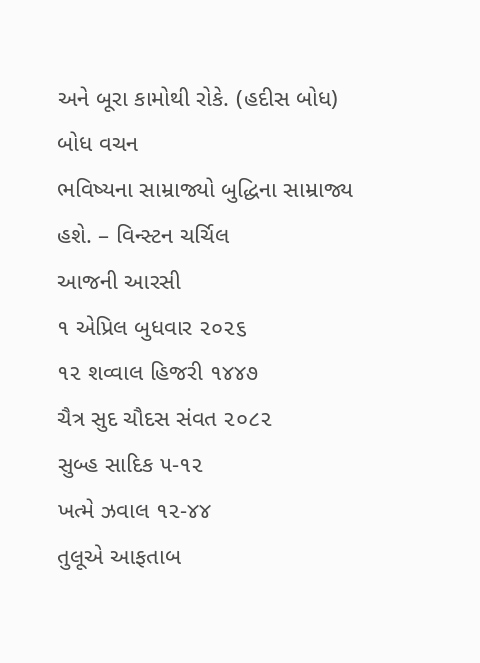અને બૂરા કામોથી રોકે. (હદીસ બોધ)
બોધ વચન
ભવિષ્યના સામ્રાજ્યો બુદ્ધિના સામ્રાજ્ય હશે. – વિન્સ્ટન ચર્ચિલ
આજની આરસી
૧ એપ્રિલ બુધવાર ૨૦૨૬
૧૨ શવ્વાલ હિજરી ૧૪૪૭
ચૈત્ર સુદ ચૌદસ સંવત ૨૦૮૨
સુબ્હ સાદિક ૫-૧૨
ખત્મે ઝવાલ ૧૨-૪૪
તુલૂએ આફતાબ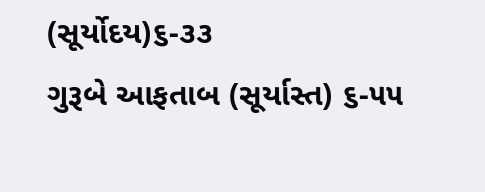(સૂર્યોદય)૬-૩૩
ગુરૂબે આફતાબ (સૂર્યાસ્ત) ૬-૫૫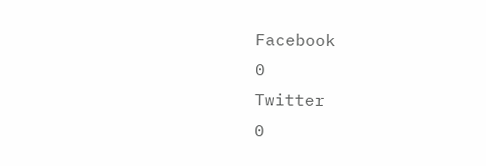Facebook
0
Twitter
0